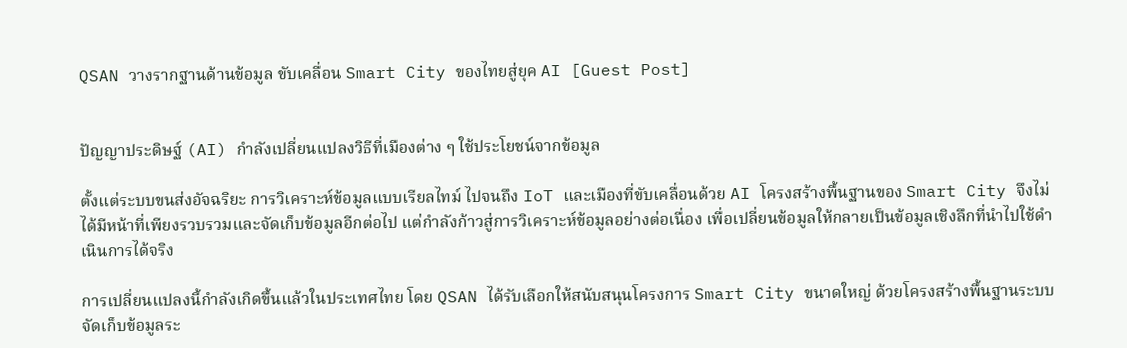QSAN วางรากฐานด้านข้อมูล ขับเคลื่อน Smart City ของไทยสู่ยุค AI [Guest Post]


ปัญญาประดิษฐ์ (AI) กำลังเปลี่ยนแปลงวิธีที่เมืองต่าง ๆ ใช้ประโยชน์จากข้อมูล

ตั้งแต่ระบบขนส่งอัจฉริยะ การวิเคราะห์ข้อมูลแบบเรียลไทม์ ไปจนถึง IoT และเมืองที่ขับเคลื่อนด้วย AI โครงสร้างพื้นฐานของ Smart City จึงไม่ได้มีหน้าที่เพียงรวบรวมและจัดเก็บข้อมูลอีกต่อไป แต่กำลังก้าวสู่การวิเคราะห์ข้อมูลอย่างต่อเนื่อง เพื่อเปลี่ยนข้อมูลให้กลายเป็นข้อมูลเชิงลึกที่นำไปใช้ดำเนินการได้จริง

การเปลี่ยนแปลงนี้กำลังเกิดขึ้นแล้วในประเทศไทย โดย QSAN ได้รับเลือกให้สนับสนุนโครงการ Smart City ขนาดใหญ่ ด้วยโครงสร้างพื้นฐานระบบจัดเก็บข้อมูลระ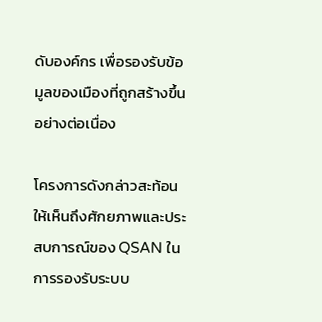ดับองค์กร เพื่อรองรับข้อมูลของเมืองที่ถูกสร้างขึ้นอย่างต่อเนื่อง

โครงการดังกล่าวสะท้อนให้เห็นถึงศักยภาพและประสบการณ์ของ QSAN ในการรองรับระบบ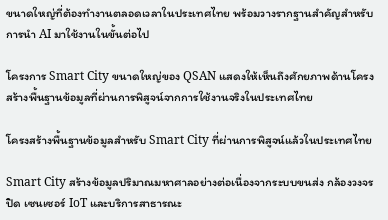ขนาดใหญ่ที่ต้องทำงานตลอดเวลาในประเทศไทย พร้อมวางรากฐานสำคัญสำหรับการนำ AI มาใช้งานในขั้นต่อไป

โครงการ Smart City ขนาดใหญ่ของ QSAN แสดงให้เห็นถึงศักยภาพด้านโครงสร้างพื้นฐานข้อมูลที่ผ่านการพิสูจน์จากการใช้งานจริงในประเทศไทย

โครงสร้างพื้นฐานข้อมูลสำหรับ Smart City ที่ผ่านการพิสูจน์แล้วในประเทศไทย

Smart City สร้างข้อมูลปริมาณมหาศาลอย่างต่อเนื่องจากระบบขนส่ง กล้องวงจรปิด เซนเซอร์ IoT และบริการสาธารณะ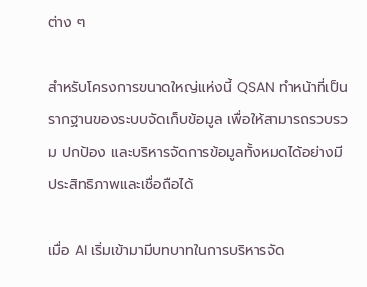ต่าง ๆ

สำหรับโครงการขนาดใหญ่แห่งนี้ QSAN ทำหน้าที่เป็นรากฐานของระบบจัดเก็บข้อมูล เพื่อให้สามารถรวบรวม ปกป้อง และบริหารจัดการข้อมูลทั้งหมดได้อย่างมีประสิทธิภาพและเชื่อถือได้

เมื่อ AI เริ่มเข้ามามีบทบาทในการบริหารจัด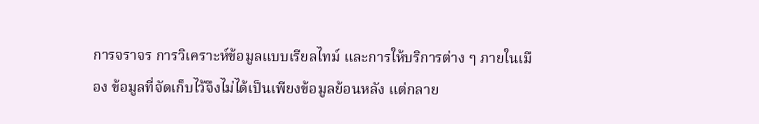การจราจร การวิเคราะห์ข้อมูลแบบเรียลไทม์ และการให้บริการต่าง ๆ ภายในเมือง ข้อมูลที่จัดเก็บไว้จึงไม่ได้เป็นเพียงข้อมูลย้อนหลัง แต่กลาย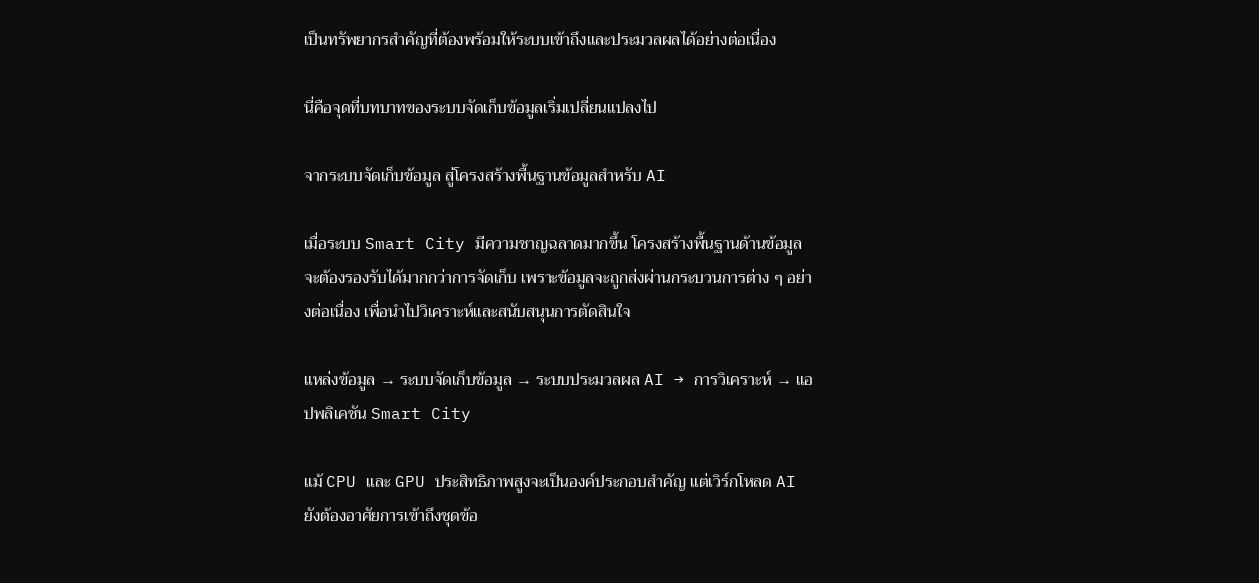เป็นทรัพยากรสำคัญที่ต้องพร้อมให้ระบบเข้าถึงและประมวลผลได้อย่างต่อเนื่อง

นี่คือจุดที่บทบาทของระบบจัดเก็บข้อมูลเริ่มเปลี่ยนแปลงไป

จากระบบจัดเก็บข้อมูล สู่โครงสร้างพื้นฐานข้อมูลสำหรับ AI

เมื่อระบบ Smart City มีความชาญฉลาดมากขึ้น โครงสร้างพื้นฐานด้านข้อมูลจะต้องรองรับได้มากกว่าการจัดเก็บ เพราะข้อมูลจะถูกส่งผ่านกระบวนการต่าง ๆ อย่างต่อเนื่อง เพื่อนำไปวิเคราะห์และสนับสนุนการตัดสินใจ

แหล่งข้อมูล → ระบบจัดเก็บข้อมูล → ระบบประมวลผล AI → การวิเคราะห์ → แอปพลิเคชัน Smart City

แม้ CPU และ GPU ประสิทธิภาพสูงจะเป็นองค์ประกอบสำคัญ แต่เวิร์กโหลด AI ยังต้องอาศัยการเข้าถึงชุดข้อ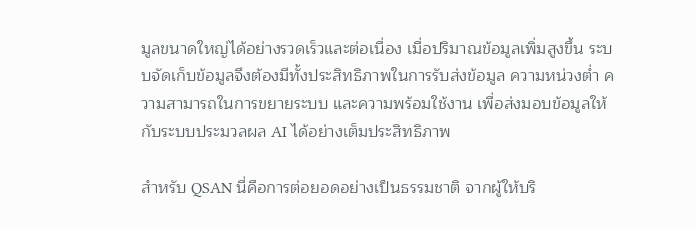มูลขนาดใหญ่ได้อย่างรวดเร็วและต่อเนื่อง เมื่อปริมาณข้อมูลเพิ่มสูงขึ้น ระบบจัดเก็บข้อมูลจึงต้องมีทั้งประสิทธิภาพในการรับส่งข้อมูล ความหน่วงต่ำ ความสามารถในการขยายระบบ และความพร้อมใช้งาน เพื่อส่งมอบข้อมูลให้กับระบบประมวลผล AI ได้อย่างเต็มประสิทธิภาพ

สำหรับ QSAN นี่คือการต่อยอดอย่างเป็นธรรมชาติ จากผู้ให้บริ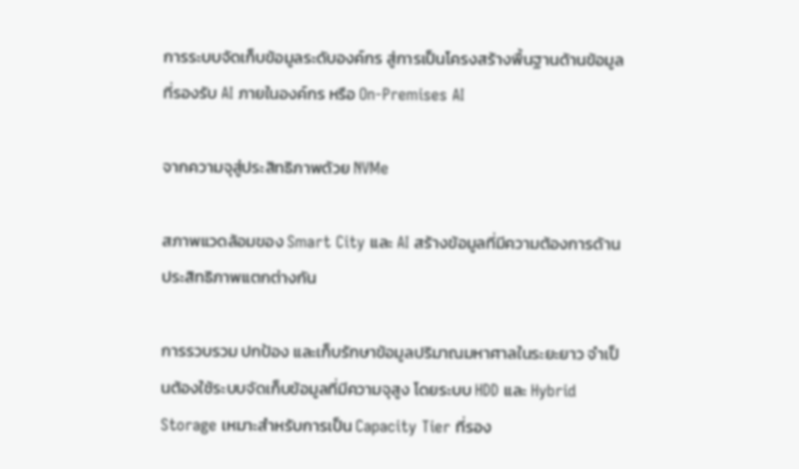การระบบจัดเก็บข้อมูลระดับองค์กร สู่การเป็นโครงสร้างพื้นฐานด้านข้อมูลที่รองรับ AI ภายในองค์กร หรือ On-Premises AI

จากความจุสู่ประสิทธิภาพด้วย NVMe

สภาพแวดล้อมของ Smart City และ AI สร้างข้อมูลที่มีความต้องการด้านประสิทธิภาพแตกต่างกัน

การรวบรวม ปกป้อง และเก็บรักษาข้อมูลปริมาณมหาศาลในระยะยาว จำเป็นต้องใช้ระบบจัดเก็บข้อมูลที่มีความจุสูง โดยระบบ HDD และ Hybrid Storage เหมาะสำหรับการเป็น Capacity Tier ที่รอง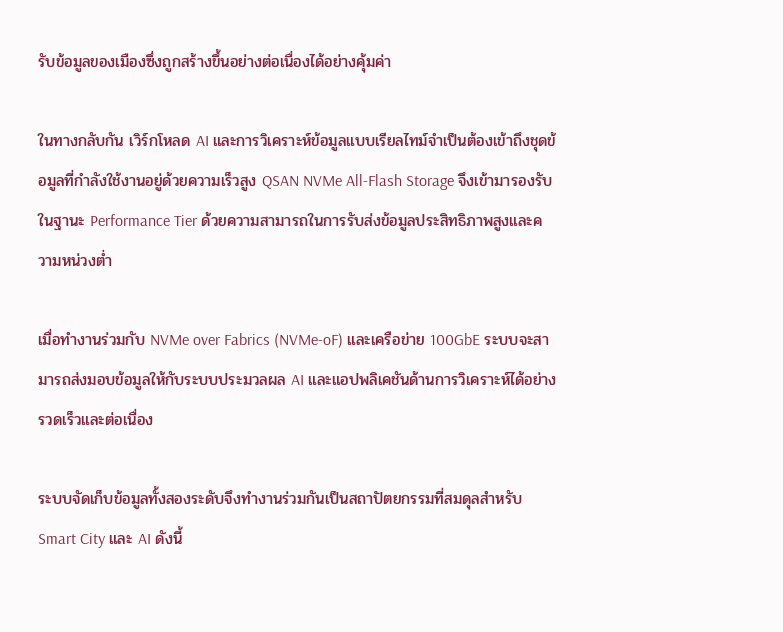รับข้อมูลของเมืองซึ่งถูกสร้างขึ้นอย่างต่อเนื่องได้อย่างคุ้มค่า

ในทางกลับกัน เวิร์กโหลด AI และการวิเคราะห์ข้อมูลแบบเรียลไทม์จำเป็นต้องเข้าถึงชุดข้อมูลที่กำลังใช้งานอยู่ด้วยความเร็วสูง QSAN NVMe All-Flash Storage จึงเข้ามารองรับในฐานะ Performance Tier ด้วยความสามารถในการรับส่งข้อมูลประสิทธิภาพสูงและความหน่วงต่ำ

เมื่อทำงานร่วมกับ NVMe over Fabrics (NVMe-oF) และเครือข่าย 100GbE ระบบจะสามารถส่งมอบข้อมูลให้กับระบบประมวลผล AI และแอปพลิเคชันด้านการวิเคราะห์ได้อย่างรวดเร็วและต่อเนื่อง

ระบบจัดเก็บข้อมูลทั้งสองระดับจึงทำงานร่วมกันเป็นสถาปัตยกรรมที่สมดุลสำหรับ Smart City และ AI ดังนี้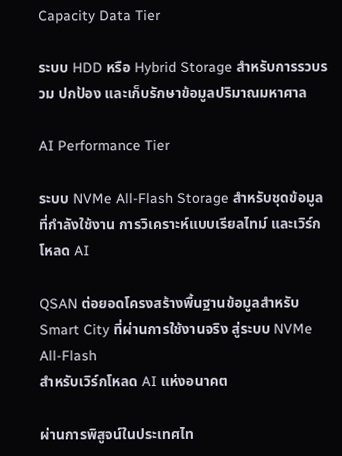Capacity Data Tier

ระบบ HDD หรือ Hybrid Storage สำหรับการรวบรวม ปกป้อง และเก็บรักษาข้อมูลปริมาณมหาศาล

AI Performance Tier

ระบบ NVMe All-Flash Storage สำหรับชุดข้อมูลที่กำลังใช้งาน การวิเคราะห์แบบเรียลไทม์ และเวิร์กโหลด AI

QSAN ต่อยอดโครงสร้างพื้นฐานข้อมูลสำหรับ Smart City ที่ผ่านการใช้งานจริง สู่ระบบ NVMe All-Flash
สำหรับเวิร์กโหลด AI แห่งอนาคต

ผ่านการพิสูจน์ในประเทศไท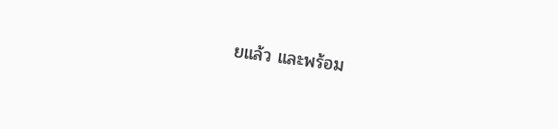ยแล้ว และพร้อม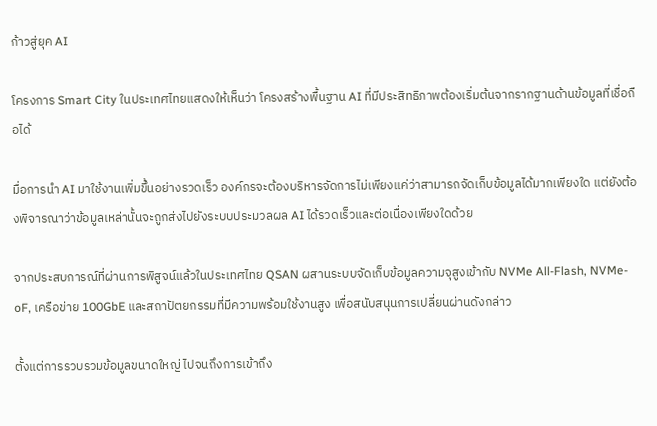ก้าวสู่ยุค AI

โครงการ Smart City ในประเทศไทยแสดงให้เห็นว่า โครงสร้างพื้นฐาน AI ที่มีประสิทธิภาพต้องเริ่มต้นจากรากฐานด้านข้อมูลที่เชื่อถือได้

มื่อการนำ AI มาใช้งานเพิ่มขึ้นอย่างรวดเร็ว องค์กรจะต้องบริหารจัดการไม่เพียงแค่ว่าสามารถจัดเก็บข้อมูลได้มากเพียงใด แต่ยังต้องพิจารณาว่าข้อมูลเหล่านั้นจะถูกส่งไปยังระบบประมวลผล AI ได้รวดเร็วและต่อเนื่องเพียงใดด้วย

จากประสบการณ์ที่ผ่านการพิสูจน์แล้วในประเทศไทย QSAN ผสานระบบจัดเก็บข้อมูลความจุสูงเข้ากับ NVMe All-Flash, NVMe-oF, เครือข่าย 100GbE และสถาปัตยกรรมที่มีความพร้อมใช้งานสูง เพื่อสนับสนุนการเปลี่ยนผ่านดังกล่าว

ตั้งแต่การรวบรวมข้อมูลขนาดใหญ่ ไปจนถึงการเข้าถึง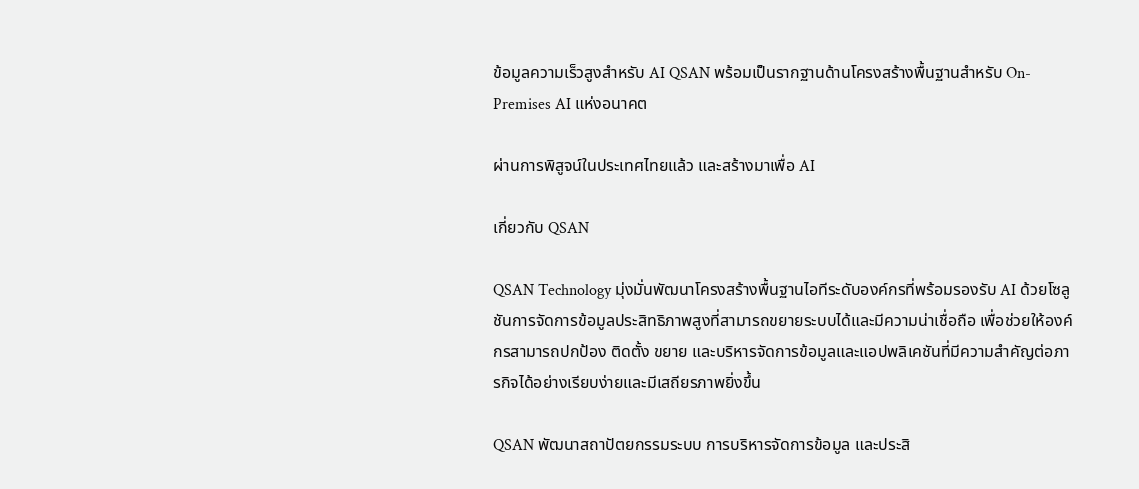ข้อมูลความเร็วสูงสำหรับ AI QSAN พร้อมเป็นรากฐานด้านโครงสร้างพื้นฐานสำหรับ On-Premises AI แห่งอนาคต

ผ่านการพิสูจน์ในประเทศไทยแล้ว และสร้างมาเพื่อ AI

เกี่ยวกับ QSAN

QSAN Technology มุ่งมั่นพัฒนาโครงสร้างพื้นฐานไอทีระดับองค์กรที่พร้อมรองรับ AI ด้วยโซลูชันการจัดการข้อมูลประสิทธิภาพสูงที่สามารถขยายระบบได้และมีความน่าเชื่อถือ เพื่อช่วยให้องค์กรสามารถปกป้อง ติดตั้ง ขยาย และบริหารจัดการข้อมูลและแอปพลิเคชันที่มีความสำคัญต่อภารกิจได้อย่างเรียบง่ายและมีเสถียรภาพยิ่งขึ้น

QSAN พัฒนาสถาปัตยกรรมระบบ การบริหารจัดการข้อมูล และประสิ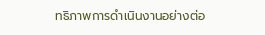ทธิภาพการดำเนินงานอย่างต่อ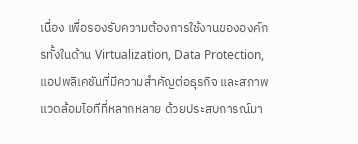เนื่อง เพื่อรองรับความต้องการใช้งานขององค์กรทั้งในด้าน Virtualization, Data Protection, แอปพลิเคชันที่มีความสำคัญต่อธุรกิจ และสภาพแวดล้อมไอทีที่หลากหลาย ด้วยประสบการณ์มา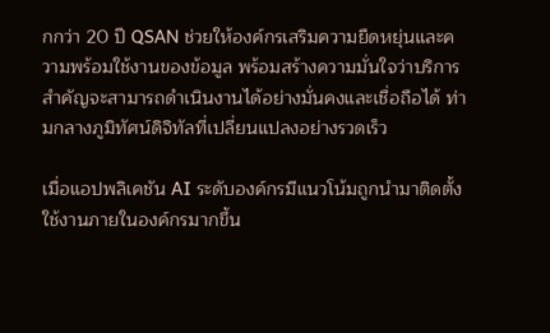กกว่า 20 ปี QSAN ช่วยให้องค์กรเสริมความยืดหยุ่นและความพร้อมใช้งานของข้อมูล พร้อมสร้างความมั่นใจว่าบริการสำคัญจะสามารถดำเนินงานได้อย่างมั่นคงและเชื่อถือได้ ท่ามกลางภูมิทัศน์ดิจิทัลที่เปลี่ยนแปลงอย่างรวดเร็ว

เมื่อแอปพลิเคชัน AI ระดับองค์กรมีแนวโน้มถูกนำมาติดตั้งใช้งานภายในองค์กรมากขึ้น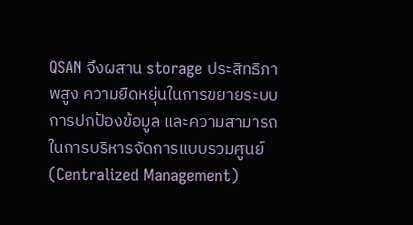QSAN จึงผสาน storage ประสิทธิภาพสูง ความยืดหยุ่นในการขยายระบบ การปกป้องข้อมูล และความสามารถในการบริหารจัดการแบบรวมศูนย์ (Centralized Management)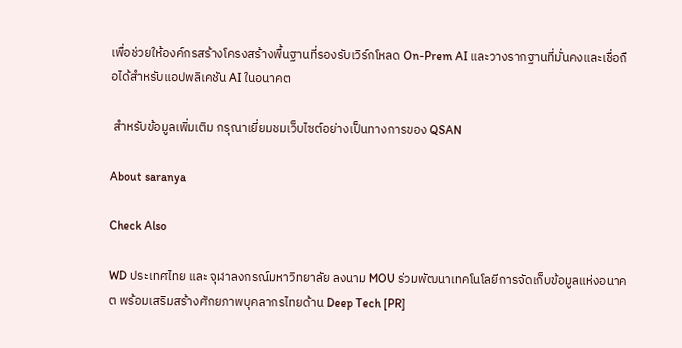เพื่อช่วยให้องค์กรสร้างโครงสร้างพื้นฐานที่รองรับเวิร์กโหลด On-Prem AI และวางรากฐานที่มั่นคงและเชื่อถือได้สำหรับแอปพลิเคชัน AI ในอนาคต

 สำหรับข้อมูลเพิ่มเติม กรุณาเยี่ยมชมเว็บไซต์อย่างเป็นทางการของ QSAN

About saranya

Check Also

WD ประเทศไทย และ จุฬาลงกรณ์มหาวิทยาลัย ลงนาม MOU ร่วมพัฒนาเทคโนโลยีการจัดเก็บข้อมูลแห่งอนาคต พร้อมเสริมสร้างศักยภาพบุคลากรไทยด้าน Deep Tech [PR]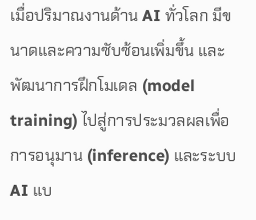เมื่อปริมาณงานด้าน AI ทั่วโลก มีขนาดและความซับซ้อนเพิ่มขึ้น และพัฒนาการฝึกโมเดล (model training) ไปสู่การประมวลผลเพื่อการอนุมาน (inference) และระบบ AI แบ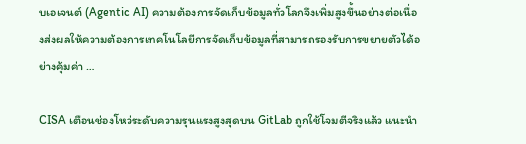บเอเจนต์ (Agentic AI) ความต้องการจัดเก็บข้อมูลทั่วโลกจึงเพิ่มสูงขึ้นอย่างต่อเนื่องส่งผลให้ความต้องการเทคโนโลยีการจัดเก็บข้อมูลที่สามารถรองรับการขยายตัวได้อย่างคุ้มค่า …

CISA เตือนช่องโหว่ระดับความรุนแรงสูงสุดบน GitLab ถูกใช้โจมตีจริงแล้ว แนะนำ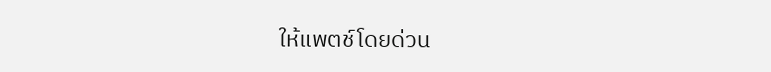ให้แพตช์โดยด่วน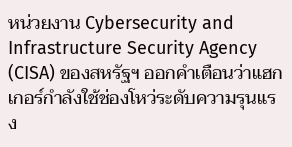หน่วยงาน Cybersecurity and Infrastructure Security Agency (CISA) ของสหรัฐฯ ออกคำเตือนว่าแฮกเกอร์กำลังใช้ช่องโหว่ระดับความรุนแรง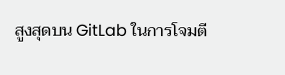สูงสุดบน GitLab ในการโจมตี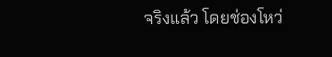จริงแล้ว โดยช่องโหว่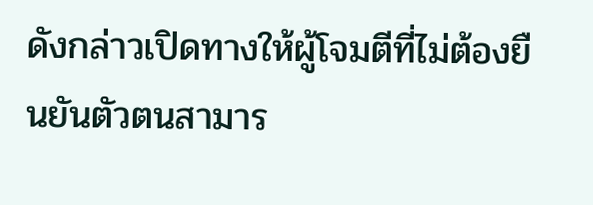ดังกล่าวเปิดทางให้ผู้โจมตีที่ไม่ต้องยืนยันตัวตนสามาร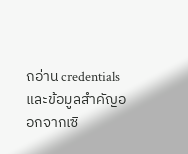ถอ่าน credentials และข้อมูลสำคัญออกจากเซิ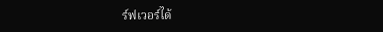ร์ฟเวอร์ได้